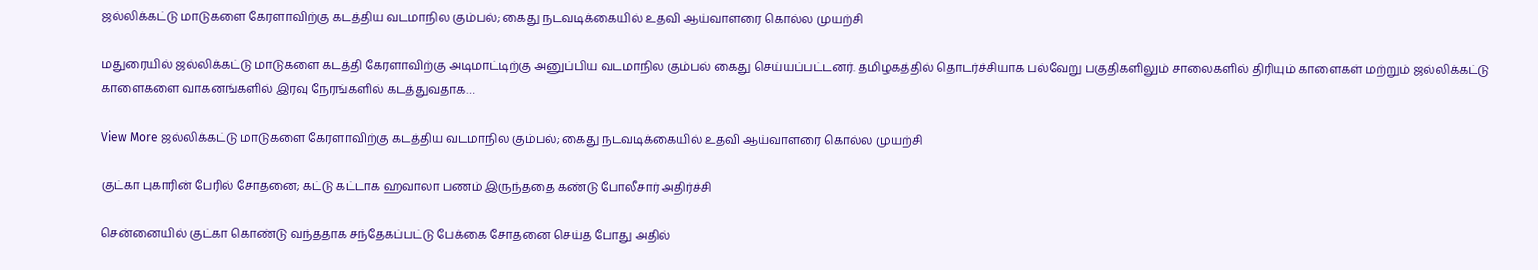ஜல்லிக்கட்டு மாடுகளை கேரளாவிற்கு கடத்திய வடமாநில கும்பல்; கைது நடவடிக்கையில் உதவி ஆய்வாளரை கொல்ல முயற்சி

மதுரையில் ஜல்லிக்கட்டு மாடுகளை கடத்தி கேரளாவிற்கு அடிமாட்டிற்கு அனுப்பிய வடமாநில கும்பல் கைது செய்யப்பட்டனர். தமிழகத்தில் தொடர்ச்சியாக பல்வேறு பகுதிகளிலும் சாலைகளில் திரியும் காளைகள் மற்றும் ஜல்லிக்கட்டு காளைகளை வாகனங்களில் இரவு நேரங்களில் கடத்துவதாக…

View More ஜல்லிக்கட்டு மாடுகளை கேரளாவிற்கு கடத்திய வடமாநில கும்பல்; கைது நடவடிக்கையில் உதவி ஆய்வாளரை கொல்ல முயற்சி

குட்கா புகாரின் பேரில் சோதனை; கட்டு கட்டாக ஹவாலா பணம் இருந்ததை கண்டு போலீசார் அதிர்ச்சி

சென்னையில் குட்கா கொண்டு வந்ததாக சந்தேகப்பட்டு பேக்கை சோதனை செய்த போது அதில்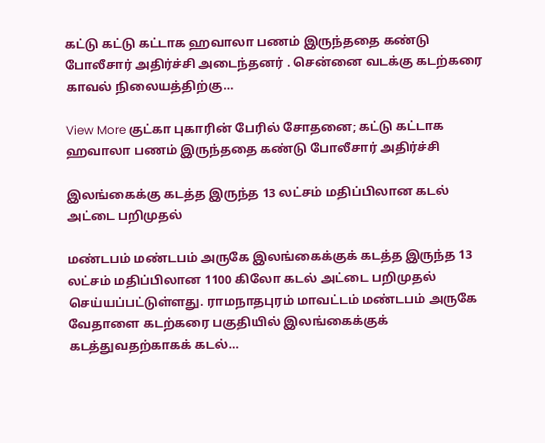கட்டு கட்டு கட்டாக ஹவாலா பணம் இருந்ததை கண்டு போலீசார் அதிர்ச்சி அடைந்தனர் . சென்னை வடக்கு கடற்கரை காவல் நிலையத்திற்கு…

View More குட்கா புகாரின் பேரில் சோதனை; கட்டு கட்டாக ஹவாலா பணம் இருந்ததை கண்டு போலீசார் அதிர்ச்சி

இலங்கைக்கு கடத்த இருந்த 13 லட்சம் மதிப்பிலான கடல் அட்டை பறிமுதல்

மண்டபம் மண்டபம் அருகே இலங்கைக்குக் கடத்த இருந்த 13 லட்சம் மதிப்பிலான 1100 கிலோ கடல் அட்டை பறிமுதல் செய்யப்பட்டுள்ளது. ராமநாதபுரம் மாவட்டம் மண்டபம் அருகே வேதாளை கடற்கரை பகுதியில் இலங்கைக்குக் கடத்துவதற்காகக் கடல்…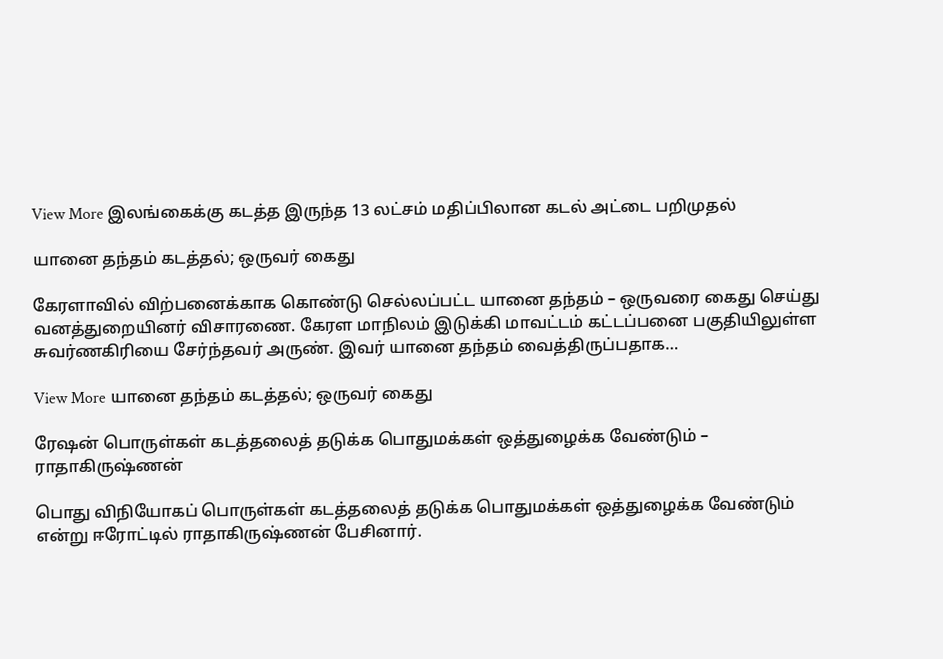View More இலங்கைக்கு கடத்த இருந்த 13 லட்சம் மதிப்பிலான கடல் அட்டை பறிமுதல்

யானை தந்தம் கடத்தல்; ஒருவர் கைது

கேரளாவில் விற்பனைக்காக கொண்டு செல்லப்பட்ட யானை தந்தம் – ஒருவரை கைது செய்து வனத்துறையினர் விசாரணை. கேரள மாநிலம் இடுக்கி மாவட்டம் கட்டப்பனை பகுதியிலுள்ள சுவர்ணகிரியை சேர்ந்தவர் அருண். இவர் யானை தந்தம் வைத்திருப்பதாக…

View More யானை தந்தம் கடத்தல்; ஒருவர் கைது

ரேஷன் பொருள்கள் கடத்தலைத் தடுக்க பொதுமக்கள் ஒத்துழைக்க வேண்டும் – ராதாகிருஷ்ணன்

பொது விநியோகப் பொருள்கள் கடத்தலைத் தடுக்க பொதுமக்கள் ஒத்துழைக்க வேண்டும் என்று ஈரோட்டில் ராதாகிருஷ்ணன் பேசினார்.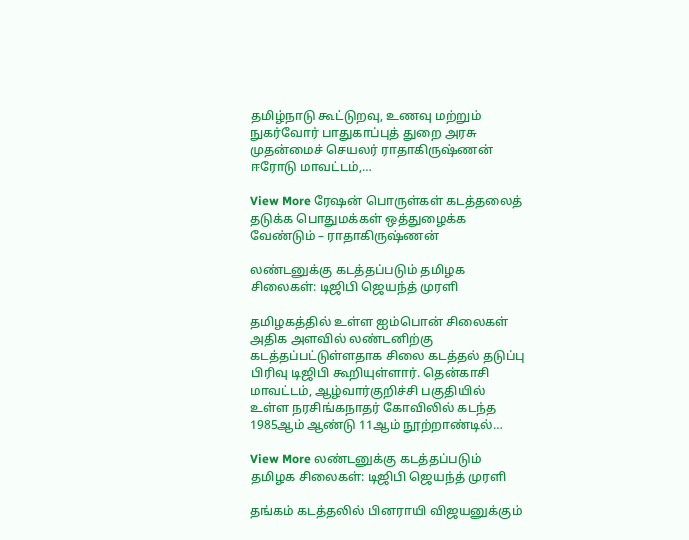தமிழ்நாடு கூட்டுறவு, உணவு மற்றும் நுகர்வோர் பாதுகாப்புத் துறை அரசு முதன்மைச் செயலர் ராதாகிருஷ்ணன் ஈரோடு மாவட்டம்,…

View More ரேஷன் பொருள்கள் கடத்தலைத் தடுக்க பொதுமக்கள் ஒத்துழைக்க வேண்டும் – ராதாகிருஷ்ணன்

லண்டனுக்கு கடத்தப்படும் தமிழக சிலைகள்: டிஜிபி ஜெயந்த் முரளி

தமிழகத்தில் உள்ள ஐம்பொன் சிலைகள் அதிக அளவில் லண்டனிற்கு கடத்தப்பட்டுள்ளதாக சிலை கடத்தல் தடுப்பு பிரிவு டிஜிபி கூறியுள்ளார். தென்காசி மாவட்டம், ஆழ்வார்குறிச்சி பகுதியில் உள்ள நரசிங்கநாதர் கோவிலில் கடந்த 1985ஆம் ஆண்டு 11ஆம் நூற்றாண்டில்…

View More லண்டனுக்கு கடத்தப்படும் தமிழக சிலைகள்: டிஜிபி ஜெயந்த் முரளி

தங்கம் கடத்தலில் பினராயி விஜயனுக்கும்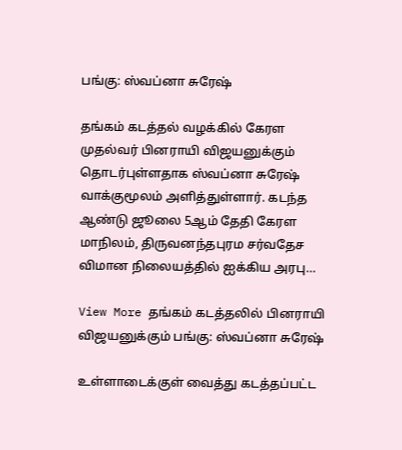பங்கு: ஸ்வப்னா சுரேஷ்

தங்கம் கடத்தல் வழக்கில் கேரள முதல்வர் பினராயி விஜயனுக்கும் தொடர்புள்ளதாக ஸ்வப்னா சுரேஷ் வாக்குமூலம் அளித்துள்ளார். கடந்த ஆண்டு ஜூலை 5ஆம் தேதி கேரள மாநிலம், திருவனந்தபுரம சர்வதேச விமான நிலையத்தில் ஐக்கிய அரபு…

View More தங்கம் கடத்தலில் பினராயி விஜயனுக்கும் பங்கு: ஸ்வப்னா சுரேஷ்

உள்ளாடைக்குள் வைத்து கடத்தப்பட்ட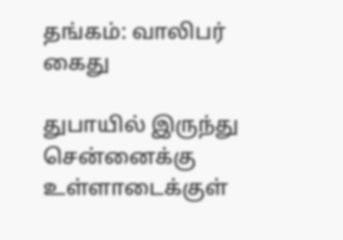தங்கம்: வாலிபர் கைது

துபாயில் இருந்து சென்னைக்கு உள்ளாடைக்குள்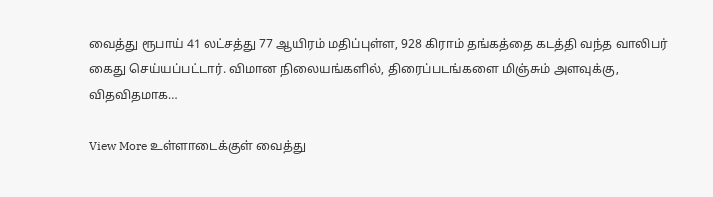வைத்து ரூபாய் 41 லட்சத்து 77 ஆயிரம் மதிப்புள்ள, 928 கிராம் தங்கத்தை கடத்தி வந்த வாலிபர் கைது செய்யப்பட்டார். விமான நிலையங்களில், திரைப்படங்களை மிஞ்சும் அளவுக்கு, விதவிதமாக…

View More உள்ளாடைக்குள் வைத்து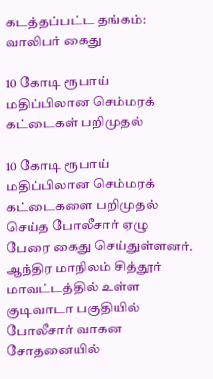கடத்தப்பட்ட தங்கம்: வாலிபர் கைது

10 கோடி ரூபாய் மதிப்பிலான செம்மரக் கட்டைகள் பறிமுதல்

10 கோடி ரூபாய் மதிப்பிலான செம்மரக் கட்டைகளை பறிமுதல் செய்த போலீசார் ஏழு பேரை கைது செய்துள்ளனர். ஆந்திர மாநிலம் சித்தூர் மாவட்டத்தில் உள்ள குடிவாடா பகுதியில் போலீசார் வாகன சோதனையில்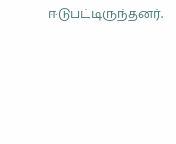ஈடுபட்டிருந்தனர்.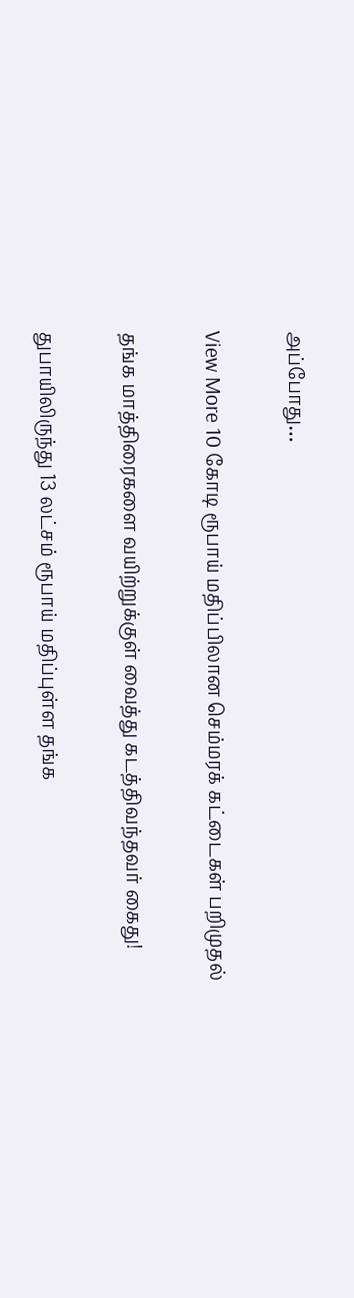அப்போது…

View More 10 கோடி ரூபாய் மதிப்பிலான செம்மரக் கட்டைகள் பறிமுதல்

தங்க மாத்திரைகளை வயிற்றுக்குள் வைத்து கடத்திவந்தவர் கைது!

துபாயிலிருந்து 13 லட்சம் ரூபாய் மதிப்புள்ள தங்க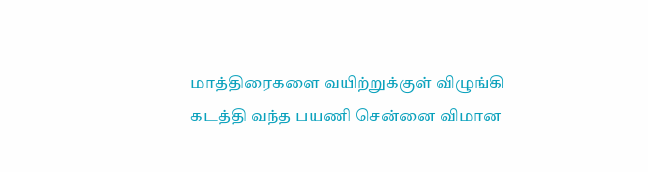மாத்திரைகளை வயிற்றுக்குள் விழுங்கி கடத்தி வந்த பயணி சென்னை விமான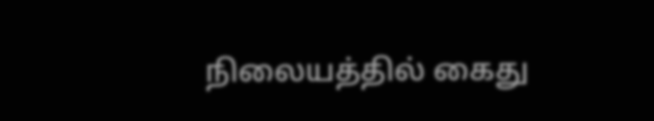நிலையத்தில் கைது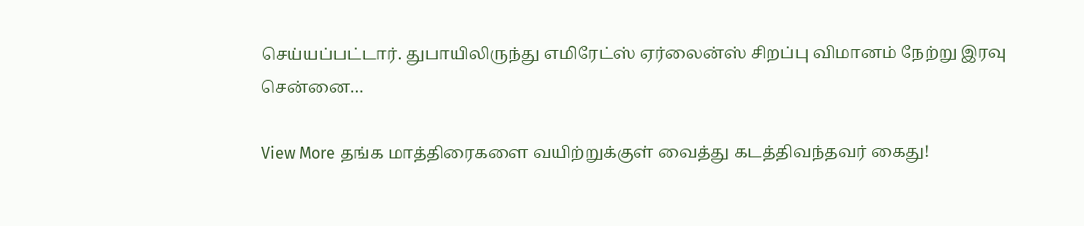செய்யப்பட்டார். துபாயிலிருந்து எமிரேட்ஸ் ஏர்லைன்ஸ் சிறப்பு விமானம் நேற்று இரவு சென்னை…

View More தங்க மாத்திரைகளை வயிற்றுக்குள் வைத்து கடத்திவந்தவர் கைது!